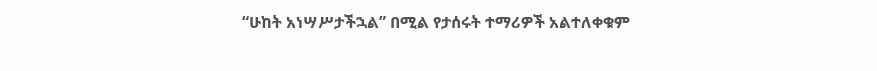“ሁከት አነሣሥታችኋል” በሚል የታሰሩት ተማሪዎች አልተለቀቁም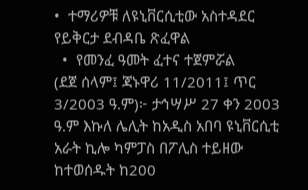•  ተማሪዎቹ ለዩኒቨርሲቲው አስተዳደር የይቅርታ ደብዳቤ ጽፈዋል
  •  የመንፈ ዓመት ፈተና ተጀምሯል
(ደጀ ሰላም፤ ጃኑዋሪ 11/2011፤ ጥር 3/2003 ዓ.ም)፦ ታኅሣሥ 27 ቀን 2003 ዓ.ም እኩለ ሌሊት ከአዲስ አበባ ዩኒቨርሲቲ አራት ኪሎ ካምፓስ በፖሊስ ተይዘው ከተወሰዱት ከ200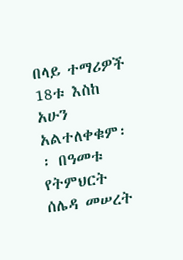በላይ ተማሪዎች 18ቱ እስከ አሁን አልተለቀቁም፡፡ በዓመቱ የትምህርት ሰሌዳ መሠረት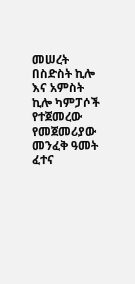መሠረት በስድስት ኪሎ እና አምስት ኪሎ ካምፓሶች የተጀመረው የመጀመሪያው መንፈቅ ዓመት ፈተና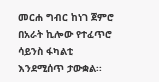መርሐ ግብር ከነገ ጀምሮ በአራት ኪሎው የተፈጥሮ ሳይንስ ፋካልቲ እንደሚሰጥ ታውቋል፡፡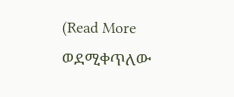(Read More ወደሚቀጥለው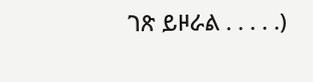ገጽ ይዞራል . . . . .)